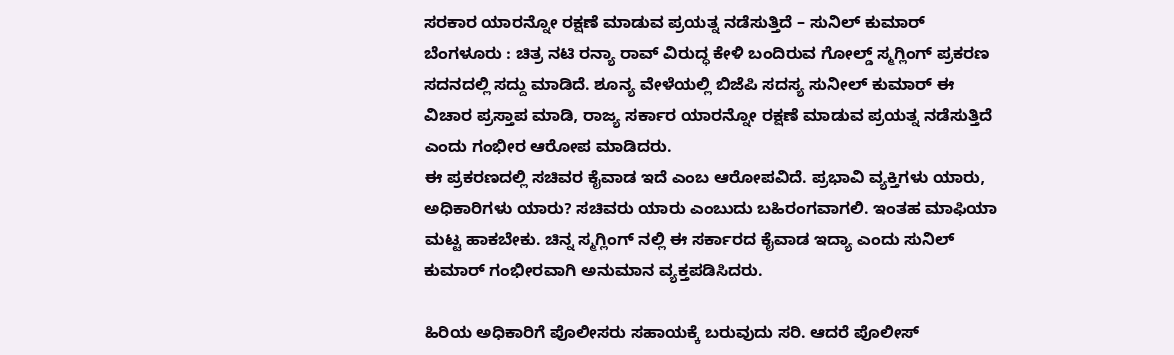ಸರಕಾರ ಯಾರನ್ನೋ ರಕ್ಷಣೆ ಮಾಡುವ ಪ್ರಯತ್ನ ನಡೆಸುತ್ತಿದೆ – ಸುನಿಲ್ ಕುಮಾರ್
ಬೆಂಗಳೂರು : ಚಿತ್ರ ನಟಿ ರನ್ಯಾ ರಾವ್ ವಿರುದ್ಧ ಕೇಳಿ ಬಂದಿರುವ ಗೋಲ್ಡ್ ಸ್ಮಗ್ಲಿಂಗ್ ಪ್ರಕರಣ ಸದನದಲ್ಲಿ ಸದ್ದು ಮಾಡಿದೆ. ಶೂನ್ಯ ವೇಳೆಯಲ್ಲಿ ಬಿಜೆಪಿ ಸದಸ್ಯ ಸುನೀಲ್ ಕುಮಾರ್ ಈ ವಿಚಾರ ಪ್ರಸ್ತಾಪ ಮಾಡಿ, ರಾಜ್ಯ ಸರ್ಕಾರ ಯಾರನ್ನೋ ರಕ್ಷಣೆ ಮಾಡುವ ಪ್ರಯತ್ನ ನಡೆಸುತ್ತಿದೆ ಎಂದು ಗಂಭೀರ ಆರೋಪ ಮಾಡಿದರು.
ಈ ಪ್ರಕರಣದಲ್ಲಿ ಸಚಿವರ ಕೈವಾಡ ಇದೆ ಎಂಬ ಆರೋಪವಿದೆ. ಪ್ರಭಾವಿ ವ್ಯಕ್ತಿಗಳು ಯಾರು, ಅಧಿಕಾರಿಗಳು ಯಾರು? ಸಚಿವರು ಯಾರು ಎಂಬುದು ಬಹಿರಂಗವಾಗಲಿ. ಇಂತಹ ಮಾಫಿಯಾ ಮಟ್ಟ ಹಾಕಬೇಕು. ಚಿನ್ನ ಸ್ಮಗ್ಲಿಂಗ್ ನಲ್ಲಿ ಈ ಸರ್ಕಾರದ ಕೈವಾಡ ಇದ್ಯಾ ಎಂದು ಸುನಿಲ್ ಕುಮಾರ್ ಗಂಭೀರವಾಗಿ ಅನುಮಾನ ವ್ಯಕ್ತಪಡಿಸಿದರು.

ಹಿರಿಯ ಅಧಿಕಾರಿಗೆ ಪೊಲೀಸರು ಸಹಾಯಕ್ಕೆ ಬರುವುದು ಸರಿ. ಆದರೆ ಪೊಲೀಸ್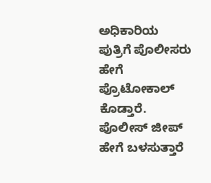ಅಧಿಕಾರಿಯ ಪುತ್ರಿಗೆ ಪೊಲೀಸರು ಹೇಗೆ ಪ್ರೊಟೋಕಾಲ್ ಕೊಡ್ತಾರೆ. ಪೊಲೀಸ್ ಜೀಪ್ ಹೇಗೆ ಬಳಸುತ್ತಾರೆ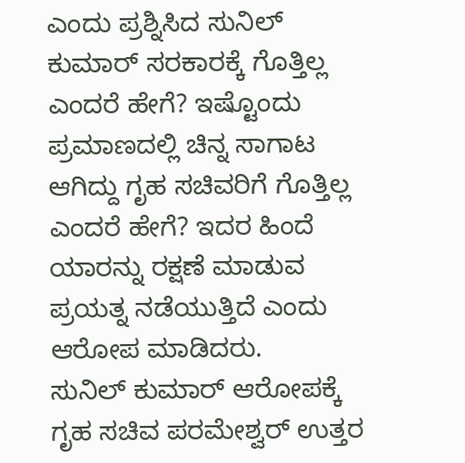ಎಂದು ಪ್ರಶ್ನಿಸಿದ ಸುನಿಲ್ ಕುಮಾರ್ ಸರಕಾರಕ್ಕೆ ಗೊತ್ತಿಲ್ಲ ಎಂದರೆ ಹೇಗೆ? ಇಷ್ಟೊಂದು ಪ್ರಮಾಣದಲ್ಲಿ ಚಿನ್ನ ಸಾಗಾಟ ಆಗಿದ್ದು ಗೃಹ ಸಚಿವರಿಗೆ ಗೊತ್ತಿಲ್ಲ ಎಂದರೆ ಹೇಗೆ? ಇದರ ಹಿಂದೆ ಯಾರನ್ನು ರಕ್ಷಣೆ ಮಾಡುವ ಪ್ರಯತ್ನ ನಡೆಯುತ್ತಿದೆ ಎಂದು ಆರೋಪ ಮಾಡಿದರು.
ಸುನಿಲ್ ಕುಮಾರ್ ಆರೋಪಕ್ಕೆ ಗೃಹ ಸಚಿವ ಪರಮೇಶ್ವರ್ ಉತ್ತರ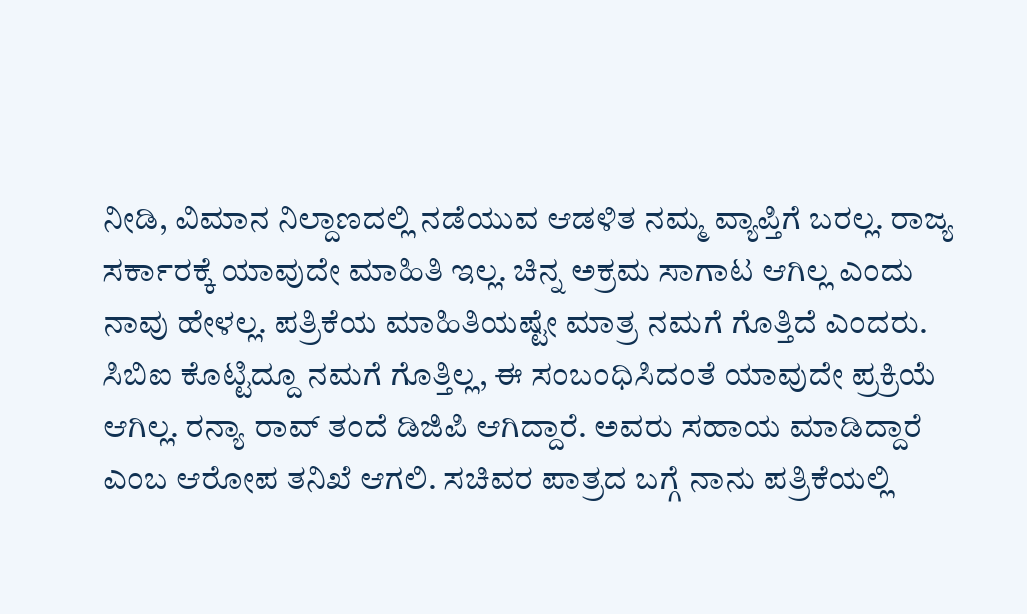ನೀಡಿ, ವಿಮಾನ ನಿಲ್ದಾಣದಲ್ಲಿ ನಡೆಯುವ ಆಡಳಿತ ನಮ್ಮ ವ್ಯಾಪ್ತಿಗೆ ಬರಲ್ಲ. ರಾಜ್ಯ ಸರ್ಕಾರಕ್ಕೆ ಯಾವುದೇ ಮಾಹಿತಿ ಇಲ್ಲ. ಚಿನ್ನ ಅಕ್ರಮ ಸಾಗಾಟ ಆಗಿಲ್ಲ ಎಂದು ನಾವು ಹೇಳಲ್ಲ. ಪತ್ರಿಕೆಯ ಮಾಹಿತಿಯಷ್ಟೇ ಮಾತ್ರ ನಮಗೆ ಗೊತ್ತಿದೆ ಎಂದರು. ಸಿಬಿಐ ಕೊಟ್ಟಿದ್ದೂ ನಮಗೆ ಗೊತ್ತಿಲ್ಲ, ಈ ಸಂಬಂಧಿಸಿದಂತೆ ಯಾವುದೇ ಪ್ರಕ್ರಿಯೆ ಆಗಿಲ್ಲ. ರನ್ಯಾ ರಾವ್ ತಂದೆ ಡಿಜಿಪಿ ಆಗಿದ್ದಾರೆ. ಅವರು ಸಹಾಯ ಮಾಡಿದ್ದಾರೆ ಎಂಬ ಆರೋಪ ತನಿಖೆ ಆಗಲಿ. ಸಚಿವರ ಪಾತ್ರದ ಬಗ್ಗೆ ನಾನು ಪತ್ರಿಕೆಯಲ್ಲಿ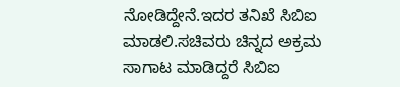ನೋಡಿದ್ದೇನೆ.ಇದರ ತನಿಖೆ ಸಿಬಿಐ ಮಾಡಲಿ.ಸಚಿವರು ಚಿನ್ನದ ಅಕ್ರಮ ಸಾಗಾಟ ಮಾಡಿದ್ದರೆ ಸಿಬಿಐ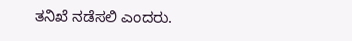ತನಿಖೆ ನಡೆಸಲಿ ಎಂದರು.